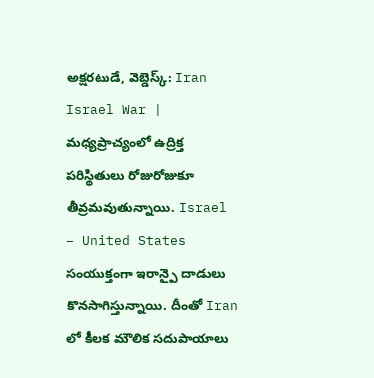అక్షరటుడే, వెబ్డెస్క్: Iran Israel War | మధ్యప్రాచ్యంలో ఉద్రిక్త పరిస్థితులు రోజురోజుకూ తీవ్రమవుతున్నాయి. Israel – United States సంయుక్తంగా ఇరాన్పై దాడులు కొనసాగిస్తున్నాయి. దీంతో Iran లో కీలక మౌలిక సదుపాయాలు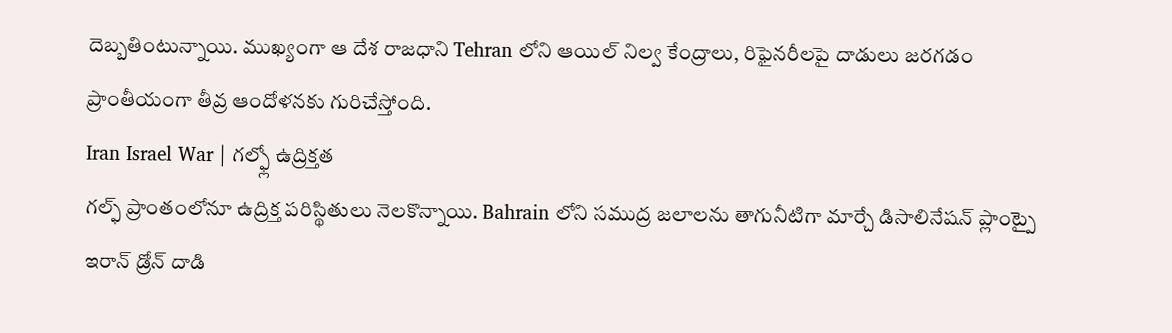దెబ్బతింటున్నాయి. ముఖ్యంగా ఆ దేశ రాజధాని Tehran లోని ఆయిల్ నిల్వ కేంద్రాలు, రిఫైనరీలపై దాడులు జరగడం ప్రాంతీయంగా తీవ్ర ఆందోళనకు గురిచేస్తోంది.
Iran Israel War | గల్ఫ్లో ఉద్రిక్తత
గల్ఫ్ ప్రాంతంలోనూ ఉద్రిక్త పరిస్థితులు నెలకొన్నాయి. Bahrain లోని సముద్ర జలాలను తాగునీటిగా మార్చే డిసాలినేషన్ ప్లాంట్పై ఇరాన్ డ్రోన్ దాడి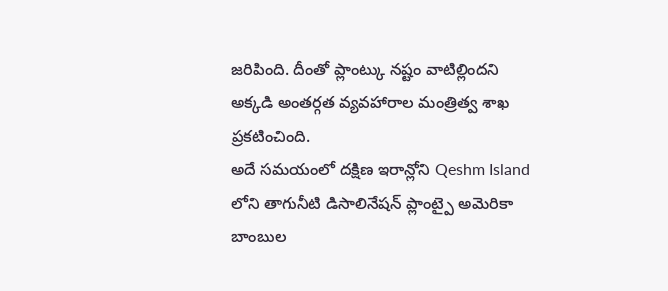జరిపింది. దీంతో ప్లాంట్కు నష్టం వాటిల్లిందని అక్కడి అంతర్గత వ్యవహారాల మంత్రిత్వ శాఖ ప్రకటించింది.
అదే సమయంలో దక్షిణ ఇరాన్లోని Qeshm Island లోని తాగునీటి డిసాలినేషన్ ప్లాంట్పై అమెరికా బాంబుల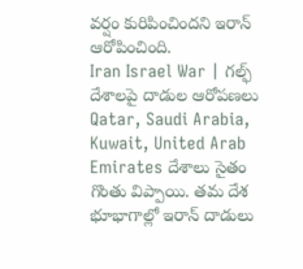వర్షం కురిపించిందని ఇరాన్ ఆరోపించింది.
Iran Israel War | గల్ఫ్ దేశాలపై దాడుల ఆరోపణలు
Qatar, Saudi Arabia, Kuwait, United Arab Emirates దేశాలు సైతం గొంతు విప్పాయి. తమ దేశ భూభాగాల్లో ఇరాన్ దాడులు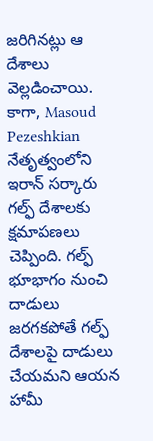జరిగినట్లు ఆ దేశాలు వెల్లడించాయి. కాగా, Masoud Pezeshkian నేతృత్వంలోని ఇరాన్ సర్కారు గల్ఫ్ దేశాలకు క్షమాపణలు చెప్పింది. గల్ఫ్ భూభాగం నుంచి దాడులు జరగకపోతే గల్ఫ్ దేశాలపై దాడులు చేయమని ఆయన హామీ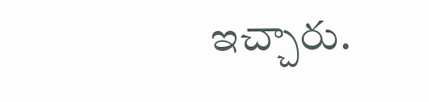ఇచ్చారు.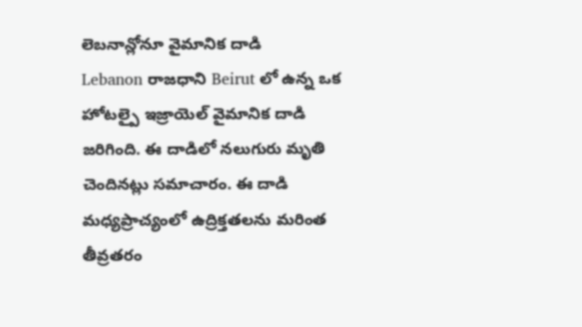లెబనాన్లోనూ వైమానిక దాడి
Lebanon రాజధాని Beirut లో ఉన్న ఒక హోటల్పై ఇజ్రాయెల్ వైమానిక దాడి జరిగింది. ఈ దాడిలో నలుగురు మృతి చెందినట్లు సమాచారం. ఈ దాడి మధ్యప్రాచ్యంలో ఉద్రిక్తతలను మరింత తీవ్రతరం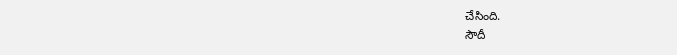చేసింది.
సౌదీ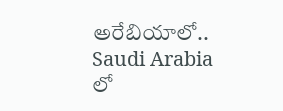అరేబియాలో..
Saudi Arabia లో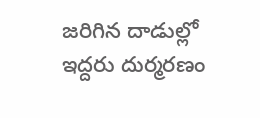జరిగిన దాడుల్లో ఇద్దరు దుర్మరణం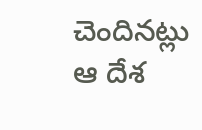చెందినట్లు ఆ దేశ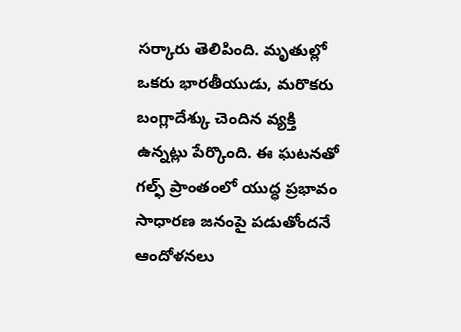సర్కారు తెలిపింది. మృతుల్లో ఒకరు భారతీయుడు, మరొకరు బంగ్లాదేశ్కు చెందిన వ్యక్తి ఉన్నట్లు పేర్కొంది. ఈ ఘటనతో గల్ఫ్ ప్రాంతంలో యుద్ధ ప్రభావం సాధారణ జనంపై పడుతోందనే ఆందోళనలు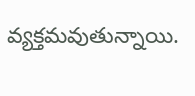వ్యక్తమవుతున్నాయి.